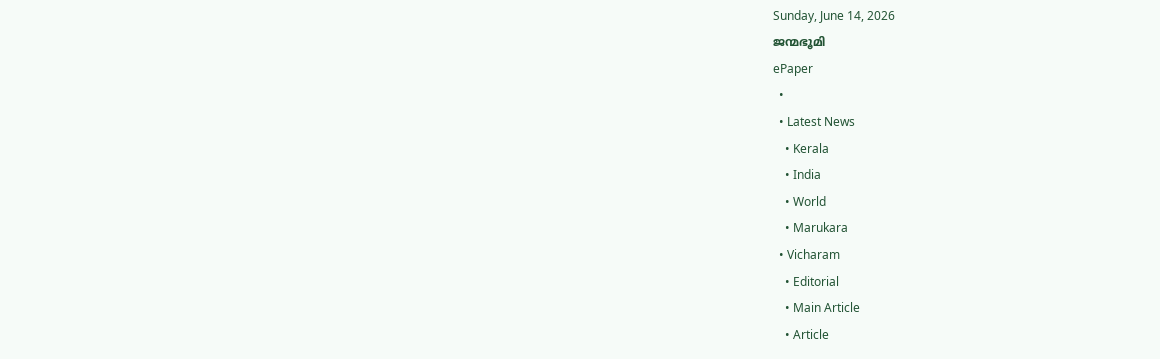Sunday, June 14, 2026
ജന്മഭൂമി
ePaper
  •
  • Latest News
    • Kerala
    • India
    • World
    • Marukara
  • Vicharam
    • Editorial
    • Main Article
    • Article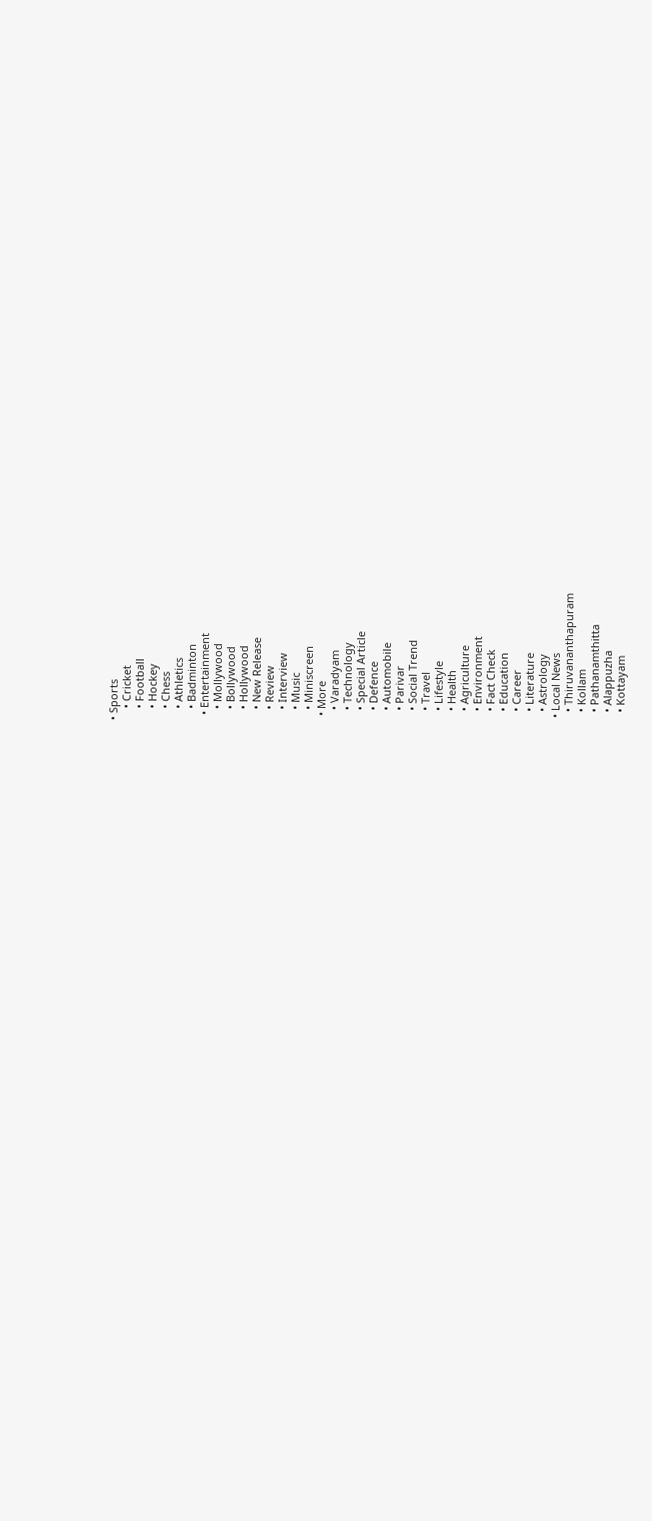• Sports
    • Cricket
    • Football
    • Hockey
    • Chess
    • Athletics
    • Badminton
  • Entertainment
    • Mollywood
    • Bollywood
    • Hollywood
    • New Release
    • Review
    • Interview
    • Music
    • Miniscreen
  • More
    • Varadyam
    • Technology
    • Special Article
    • Defence
    • Automobile
    • Parivar
    • Social Trend
    • Travel
    • Lifestyle
    • Health
    • Agriculture
    • Environment
    • Fact Check
    • Education
    • Career
    • Literature
    • Astrology
  • Local News
    • Thiruvananthapuram
    • Kollam
    • Pathanamthitta
    • Alappuzha
    • Kottayam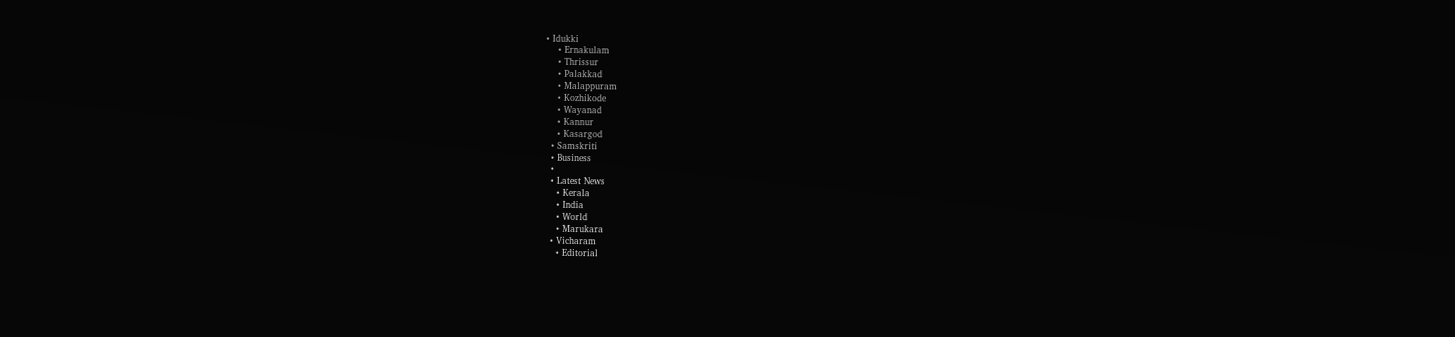• Idukki
    • Ernakulam
    • Thrissur
    • Palakkad
    • Malappuram
    • Kozhikode
    • Wayanad
    • Kannur
    • Kasargod
  • Samskriti
  • Business
  •
  • Latest News
    • Kerala
    • India
    • World
    • Marukara
  • Vicharam
    • Editorial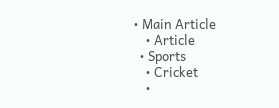• Main Article
    • Article
  • Sports
    • Cricket
    •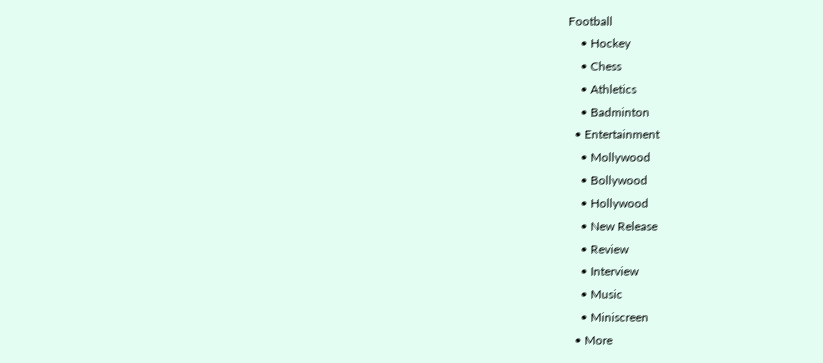Football
    • Hockey
    • Chess
    • Athletics
    • Badminton
  • Entertainment
    • Mollywood
    • Bollywood
    • Hollywood
    • New Release
    • Review
    • Interview
    • Music
    • Miniscreen
  • More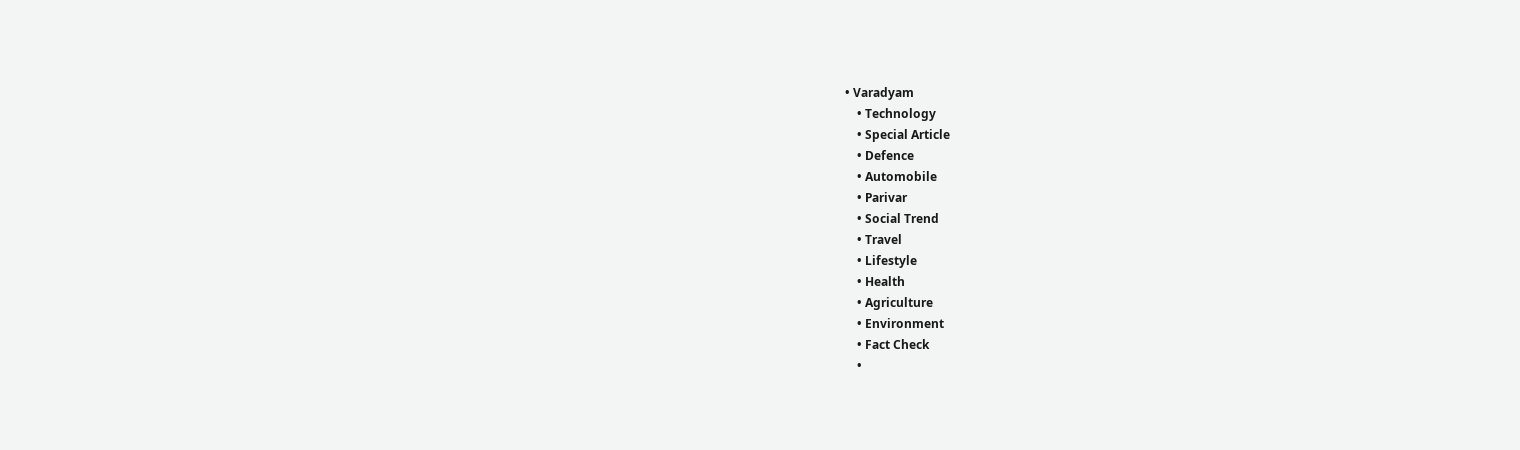• Varadyam
    • Technology
    • Special Article
    • Defence
    • Automobile
    • Parivar
    • Social Trend
    • Travel
    • Lifestyle
    • Health
    • Agriculture
    • Environment
    • Fact Check
    •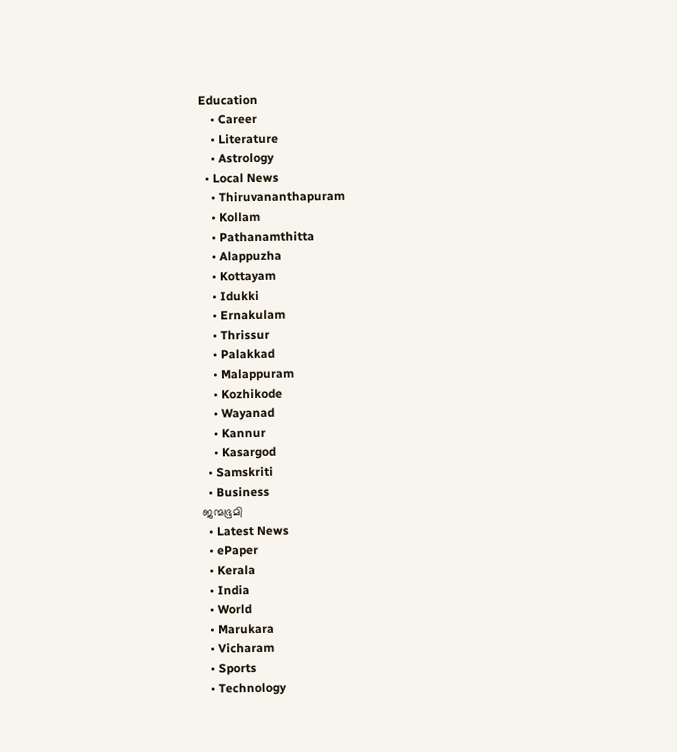Education
    • Career
    • Literature
    • Astrology
  • Local News
    • Thiruvananthapuram
    • Kollam
    • Pathanamthitta
    • Alappuzha
    • Kottayam
    • Idukki
    • Ernakulam
    • Thrissur
    • Palakkad
    • Malappuram
    • Kozhikode
    • Wayanad
    • Kannur
    • Kasargod
  • Samskriti
  • Business
ജന്മഭൂമി
  • Latest News
  • ePaper
  • Kerala
  • India
  • World
  • Marukara
  • Vicharam
  • Sports
  • Technology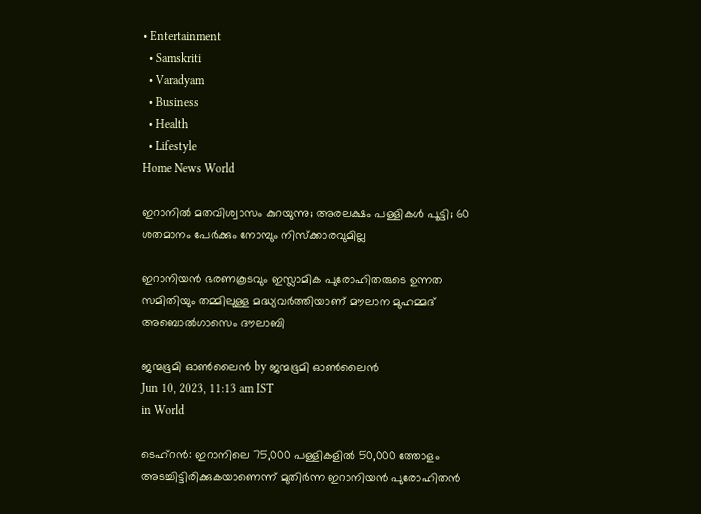• Entertainment
  • Samskriti
  • Varadyam
  • Business
  • Health
  • Lifestyle
Home News World

ഇറാനില്‍ മതവിശ്വാസം കുറയുന്നു; അരലക്ഷം പള്ളികള്‍ പൂട്ടി; 60 ശതമാനം പേര്‍ക്കും നോമ്പും നിസ്‌ക്കാരവുമില്ല

ഇറാനിയന്‍ ഭരണകൂടവും ഇസ്ലാമിക പുരോഹിതരുടെ ഉന്നത സമിതിയും തമ്മിലുള്ള മദ്ധ്യവര്‍ത്തിയാണ് മൗലാന മുഹമ്മദ് അബൊല്‍ഗാസെം ദൗലാബി

ജന്മഭൂമി ഓണ്‍ലൈന്‍ by ജന്മഭൂമി ഓണ്‍ലൈന്‍
Jun 10, 2023, 11:13 am IST
in World

ടെഹ്‌റന്‍: ഇറാനിലെ 75,000 പള്ളികളില്‍ 50,000 ത്തോളം അടച്ചിട്ടിരിക്കുകയാണെന്ന് മുതിര്‍ന്ന ഇറാനിയന്‍ പുരോഹിതന്‍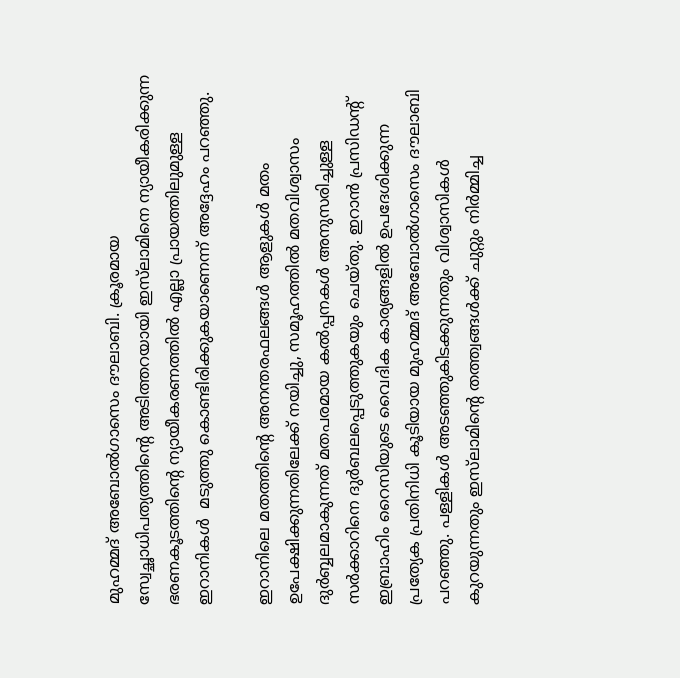മുഹമ്മദ് അബോല്‍ഗാസെം ദൗലാബി. ക്രൂരമായ സ്വേച്ഛാധിപത്യത്തിന്റെ അടിത്തറയായി ഇസ്‌ലാമിനെ ന്യായീകരിക്കുന്ന ഭരണകൂടത്തിന്റെ ന്യായീകരണത്തില്‍ എല്ലാ പ്രായത്തിലുമുള്ള ഇറാനികള്‍  മടുത്തു കൊണ്ടിരിക്കുകയാണെന്ന് അദ്ദേഹം പറഞ്ഞു.

ഇറാനിലെ മതത്തിന്റെ അനന്തരഫലങ്ങള്‍ ആളുകള്‍ മതം ഉപേക്ഷിക്കുന്നതിലേക്ക് നയിച്ചു, സമൂഹത്തില്‍ മതവിശ്വാസം ദുര്‍ബ്ബലമാകുന്നത് മതപരമായ കല്‍പ്പനകള്‍ അനുസരിച്ചുള്ള സര്‍ക്കാറിനെ ദുര്‍ബലപ്പെടുത്തുകയും ചെയ്തു. ഇറാന്‍ പ്രസിഡന്റ് ഇബ്രാഹിം റൈസിയുടെ വൈദിക കാര്യങ്ങളില്‍ ഉപദേശിക്കുന്ന പ്രത്യേക പ്രതിനിധി കൂടിയായ മുഹമ്മദ് അബോല്‍ഗാസെം ദൗലാബി പറഞ്ഞു. പള്ളികള്‍ അടഞ്ഞുകിടക്കുന്നതും വിശ്വാസികള്‍ കുറയുന്നതും ഇസ്‌ലാമിന്റെ തത്ത്വങ്ങള്‍ക്ക് ചുറ്റും നിര്‍മ്മിച്ച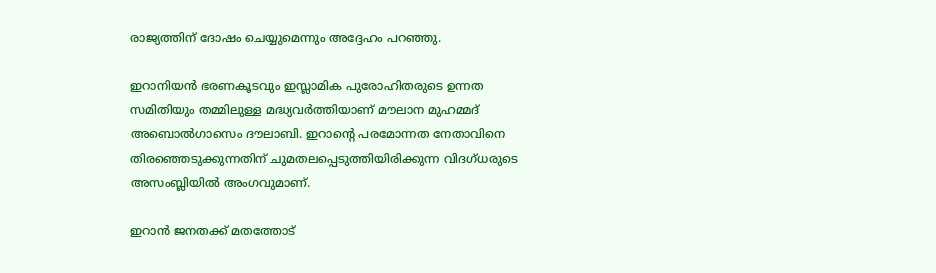രാജ്യത്തിന് ദോഷം ചെയ്യുമെന്നും അദ്ദേഹം പറഞ്ഞു.

ഇറാനിയന്‍ ഭരണകൂടവും ഇസ്ലാമിക പുരോഹിതരുടെ ഉന്നത സമിതിയും തമ്മിലുള്ള മദ്ധ്യവര്‍ത്തിയാണ് മൗലാന മുഹമ്മദ് അബൊല്‍ഗാസെം ദൗലാബി. ഇറാന്റെ പരമോന്നത നേതാവിനെ തിരഞ്ഞെടുക്കുന്നതിന് ചുമതലപ്പെടുത്തിയിരിക്കുന്ന വിദഗ്ധരുടെ അസംബ്ലിയില്‍ അംഗവുമാണ്.

ഇറാന്‍ ജനതക്ക് മതത്തോട്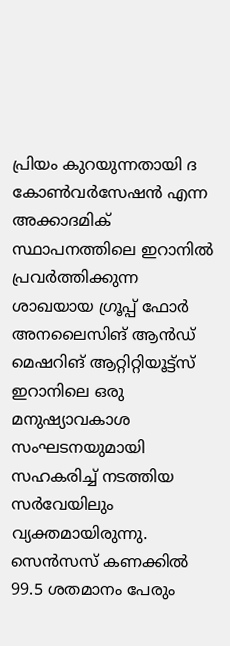പ്രിയം കുറയുന്നതായി ദ കോണ്‍വര്‍സേഷന്‍ എന്ന അക്കാദമിക് സ്ഥാപനത്തിലെ ഇറാനില്‍ പ്രവര്‍ത്തിക്കുന്ന ശാഖയായ ഗ്രൂപ്പ് ഫോര്‍ അനലൈസിങ് ആന്‍ഡ് മെഷറിങ് ആറ്റിറ്റിയൂട്ട്‌സ് ഇറാനിലെ ഒരു മനുഷ്യാവകാശ സംഘടനയുമായി സഹകരിച്ച് നടത്തിയ സര്‍വേയിലും വ്യക്തമായിരുന്നു. സെന്‍സസ് കണക്കില്‍ 99.5 ശതമാനം പേരും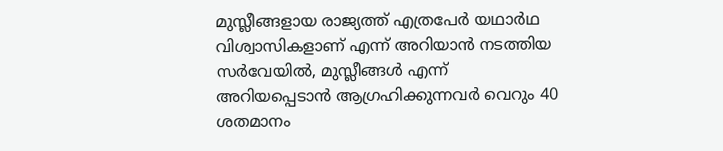മുസ്ലീങ്ങളായ രാജ്യത്ത് എത്രപേര്‍ യഥാര്‍ഥ വിശ്വാസികളാണ് എന്ന് അറിയാന്‍ നടത്തിയ സര്‍വേയില്‍, മുസ്ലീങ്ങള്‍ എന്ന് അറിയപ്പെടാന്‍ ആഗ്രഹിക്കുന്നവര്‍ വെറും 40 ശതമാനം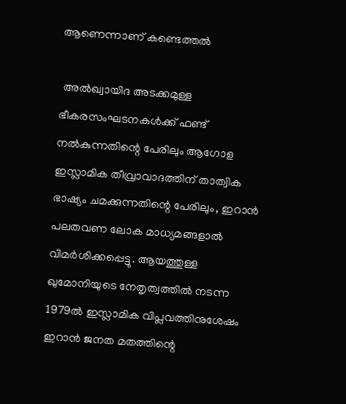ആണെന്നാണ് കണ്ടെത്തല്‍

 അല്‍ഖ്വായിദ അടക്കമുള്ള ഭീകരസംഘടനകള്‍ക്ക് ഫണ്ട് നല്‍കുന്നതിന്റെ പേരിലും ആഗോള ഇസ്ലാമിക തീവ്രാവാദത്തിന് താത്വിക ഭാഷ്യം ചമക്കുന്നതിന്റെ പേരിലും, ഇറാന്‍ പലതവണ ലോക മാധ്യമങ്ങളാല്‍ വിമര്‍ശിക്കപ്പെട്ടു. ആയത്തുള്ള ഖുമോനിയുടെ നേതൃത്വത്തില്‍ നടന്ന 1979ല്‍ ഇസ്ലാമിക വിപ്ലവത്തിനുശേഷം ഇറാന്‍ ജനത മതത്തിന്റെ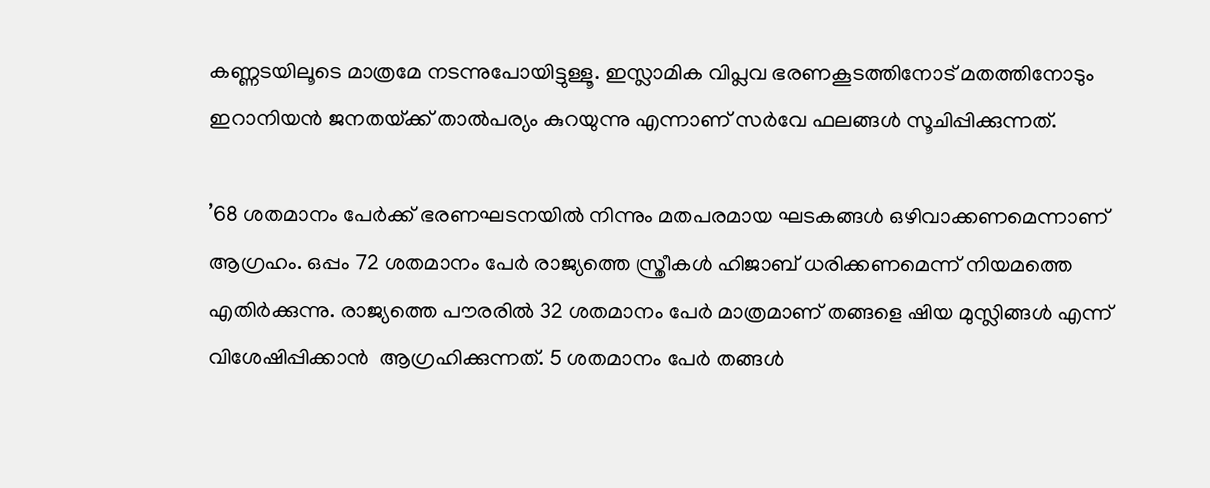കണ്ണടയിലൂടെ മാത്രമേ നടന്നുപോയിട്ടുള്ളൂ. ഇസ്ലാമിക വിപ്ലവ ഭരണകൂടത്തിനോട് മതത്തിനോടും ഇറാനിയന്‍ ജനതയ്‌ക്ക് താല്‍പര്യം കുറയുന്നു എന്നാണ് സര്‍വേ ഫലങ്ങള്‍ സൂചിപ്പിക്കുന്നത്.

’68 ശതമാനം പേര്‍ക്ക് ഭരണഘടനയില്‍ നിന്നും മതപരമായ ഘടകങ്ങള്‍ ഒഴിവാക്കണമെന്നാണ് ആഗ്രഹം. ഒപ്പം 72 ശതമാനം പേര്‍ രാജ്യത്തെ സ്ത്രീകള്‍ ഹിജാബ് ധരിക്കണമെന്ന് നിയമത്തെ എതിര്‍ക്കുന്നു. രാജ്യത്തെ പൗരരില്‍ 32 ശതമാനം പേര്‍ മാത്രമാണ് തങ്ങളെ ഷിയ മുസ്ലിങ്ങള്‍ എന്ന് വിശേഷിപ്പിക്കാന്‍  ആഗ്രഹിക്കുന്നത്. 5 ശതമാനം പേര്‍ തങ്ങള്‍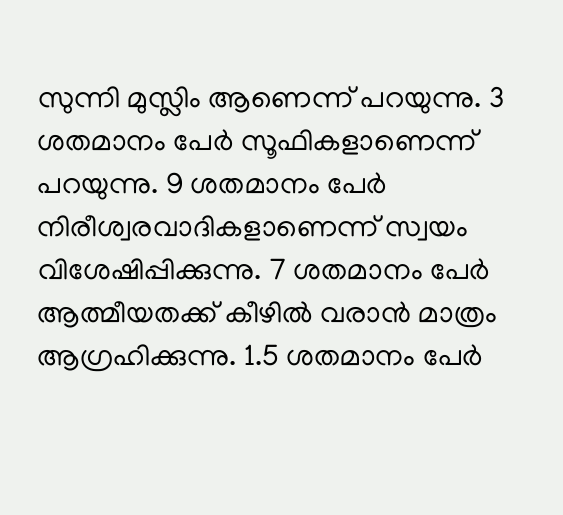സുന്നി മുസ്ലിം ആണെന്ന് പറയുന്നു. 3 ശതമാനം പേര്‍ സൂഫികളാണെന്ന് പറയുന്നു. 9 ശതമാനം പേര്‍ നിരീശ്വരവാദികളാണെന്ന് സ്വയം വിശേഷിപ്പിക്കുന്നു. 7 ശതമാനം പേര്‍ ആത്മീയതക്ക് കീഴില്‍ വരാന്‍ മാത്രം ആഗ്രഹിക്കുന്നു. 1.5 ശതമാനം പേര്‍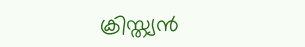ക്രിസ്ത്യന്‍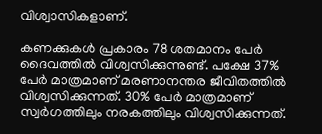വിശ്വാസികളാണ്.

കണക്കുകള്‍ പ്രകാരം 78 ശതമാനം പേര്‍ ദൈവത്തില്‍ വിശ്വസിക്കുന്നുണ്ട്. പക്ഷേ 37% പേര്‍ മാത്രമാണ് മരണാനന്തര ജീവിതത്തില്‍ വിശ്വസിക്കുന്നത്. 30% പേര്‍ മാത്രമാണ് സ്വര്‍ഗത്തിലും നരകത്തിലും വിശ്വസിക്കുന്നത്.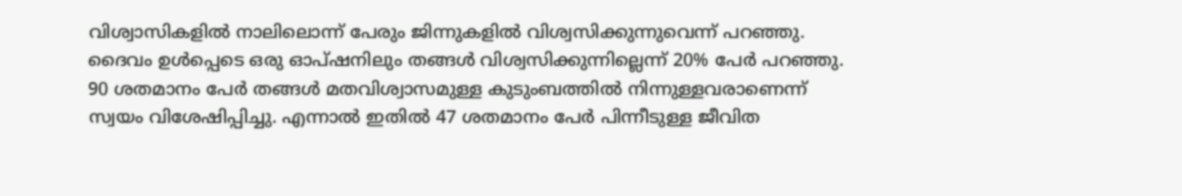വിശ്വാസികളില്‍ നാലിലൊന്ന് പേരും ജിന്നുകളില്‍ വിശ്വസിക്കുന്നുവെന്ന് പറഞ്ഞു. ദൈവം ഉള്‍പ്പെടെ ഒരു ഓപ്ഷനിലും തങ്ങള്‍ വിശ്വസിക്കുന്നില്ലെന്ന് 20% പേര്‍ പറഞ്ഞു. 90 ശതമാനം പേര്‍ തങ്ങള്‍ മതവിശ്വാസമുള്ള കുടുംബത്തില്‍ നിന്നുള്ളവരാണെന്ന് സ്വയം വിശേഷിപ്പിച്ചു. എന്നാല്‍ ഇതില്‍ 47 ശതമാനം പേര്‍ പിന്നീടുള്ള ജീവിത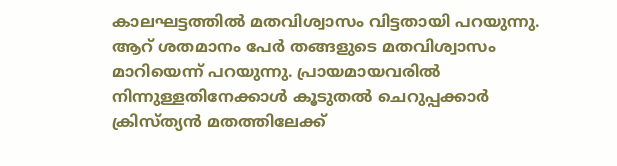കാലഘട്ടത്തില്‍ മതവിശ്വാസം വിട്ടതായി പറയുന്നു. ആറ് ശതമാനം പേര്‍ തങ്ങളുടെ മതവിശ്വാസം മാറിയെന്ന് പറയുന്നു. പ്രായമായവരില്‍ നിന്നുള്ളതിനേക്കാള്‍ കൂടുതല്‍ ചെറുപ്പക്കാര്‍ ക്രിസ്ത്യന്‍ മതത്തിലേക്ക്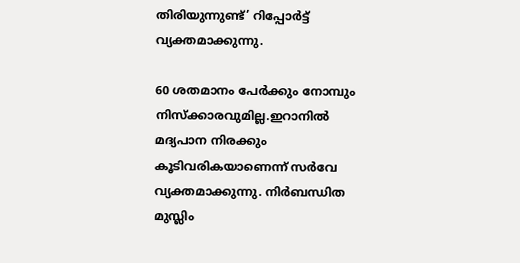തിരിയുന്നുണ്ട്’ റിപ്പോര്‍ട്ട് വ്യക്തമാക്കുന്നു.

60 ശതമാനം പേര്‍ക്കും നോമ്പും നിസ്‌ക്കാരവുമില്ല.ഇറാനില്‍ മദ്യപാന നിരക്കും കൂടിവരികയാണെന്ന് സര്‍വേ വ്യക്തമാക്കുന്നു. നിര്‍ബന്ധിത മുസ്ലിം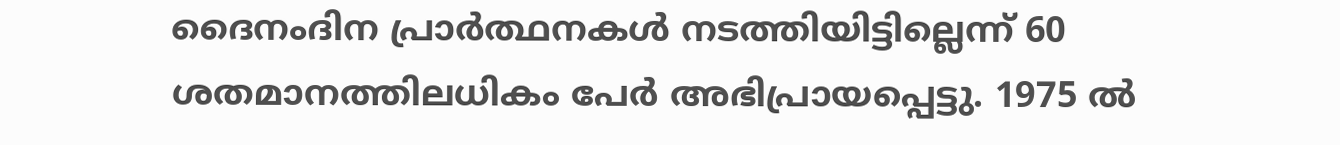ദൈനംദിന പ്രാര്‍ത്ഥനകള്‍ നടത്തിയിട്ടില്ലെന്ന് 60 ശതമാനത്തിലധികം പേര്‍ അഭിപ്രായപ്പെട്ടു. 1975 ല്‍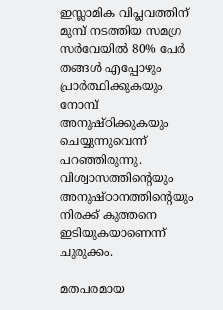ഇസ്ലാമിക വിപ്ലവത്തിന് മുമ്പ് നടത്തിയ സമഗ്ര സര്‍വേയില്‍ 80% പേര്‍ തങ്ങള്‍ എപ്പോഴും പ്രാര്‍ത്ഥിക്കുകയും നോമ്പ് അനുഷ്ഠിക്കുകയും ചെയ്യുന്നുവെന്ന് പറഞ്ഞിരുന്നു. വിശ്വാസത്തിന്റെയും അനുഷ്ഠാനത്തിന്റെയും നിരക്ക് കുത്തനെ ഇടിയുകയാണെന്ന് ചുരുക്കം.

മതപരമായ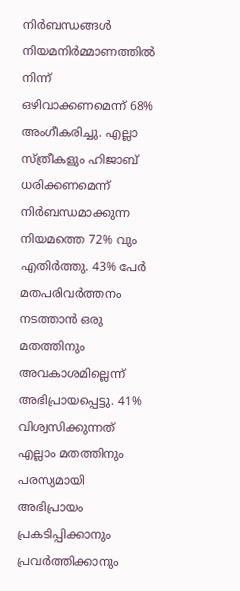നിര്‍ബന്ധങ്ങള്‍ നിയമനിര്‍മ്മാണത്തില്‍ നിന്ന് ഒഴിവാക്കണമെന്ന് 68% അംഗീകരിച്ചു. എല്ലാ സ്ത്രീകളും ഹിജാബ് ധരിക്കണമെന്ന് നിര്‍ബന്ധമാക്കുന്ന നിയമത്തെ 72% വും എതിര്‍ത്തു. 43% പേര്‍ മതപരിവര്‍ത്തനം നടത്താന്‍ ഒരു മതത്തിനും അവകാശമില്ലെന്ന് അഭിപ്രായപ്പെട്ടു. 41% വിശ്വസിക്കുന്നത് എല്ലാം മതത്തിനും പരസ്യമായി അഭിപ്രായം പ്രകടിപ്പിക്കാനും പ്രവര്‍ത്തിക്കാനും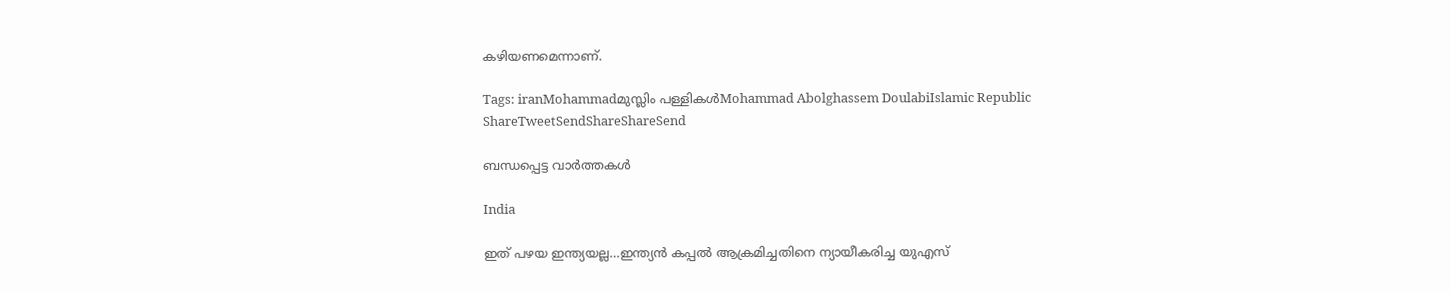കഴിയണമെന്നാണ്.

Tags: iranMohammadമുസ്ലിം പള്ളികള്‍Mohammad Abolghassem DoulabiIslamic Republic
ShareTweetSendShareShareSend

ബന്ധപ്പെട്ട വാര്‍ത്തകള്‍

India

ഇത് പഴയ ഇന്ത്യയല്ല…ഇന്ത്യന്‍ കപ്പല്‍ ആക്രമിച്ചതിനെ ന്യായീകരിച്ച യുഎസ്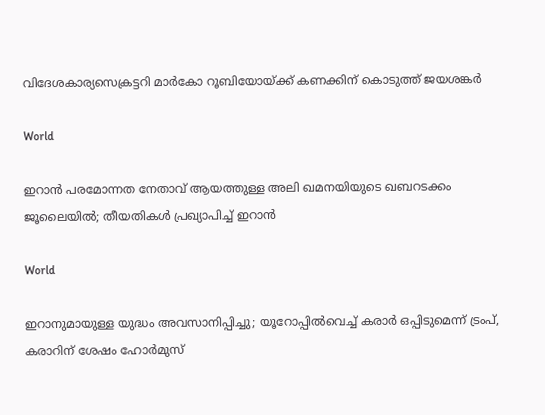വിദേശകാര്യസെക്രട്ടറി മാര്‍കോ റൂബിയോയ്‌ക്ക് കണക്കിന് കൊടുത്ത് ജയശങ്കര്‍

World

ഇറാൻ പരമോന്നത നേതാവ് ആയത്തുള്ള അലി ഖമനയിയുടെ ഖബറടക്കം ജൂലൈയിൽ; തീയതികൾ പ്രഖ്യാപിച്ച് ഇറാൻ

World

ഇറാനുമായുള്ള യുദ്ധം അവസാനിപ്പിച്ചു; യൂറോപ്പിൽവെച്ച് കരാർ ഒപ്പിടുമെന്ന് ട്രംപ്, കരാറിന് ശേഷം ഹോർമുസ്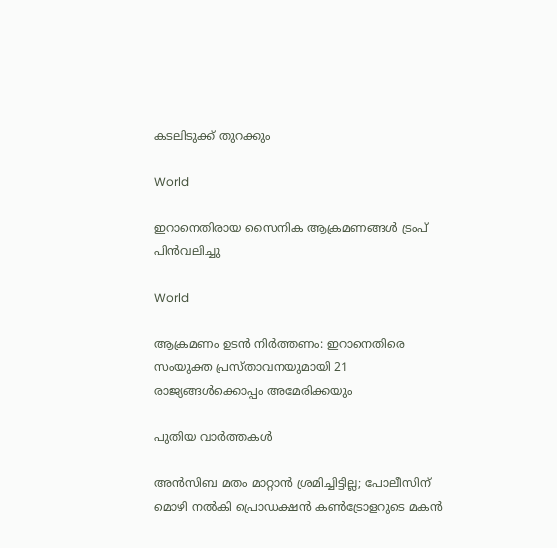കടലിടുക്ക് തുറക്കും

World

ഇറാനെതിരായ സൈനിക ആക്രമണങ്ങൾ ട്രംപ് പിൻവലിച്ചു

World

ആക്രമണം ഉടന്‍ നിര്‍ത്തണം: ഇറാനെതിരെ സംയുക്ത പ്രസ്താവനയുമായി 21 രാജ്യങ്ങള്‍ക്കൊപ്പം അമേരിക്കയും

പുതിയ വാര്‍ത്തകള്‍

അൻസിബ മതം മാറ്റാൻ ശ്രമിച്ചിട്ടില്ല; പോലീസിന് മൊഴി നൽകി പ്രൊഡക്ഷൻ കൺട്രോളറുടെ മകൻ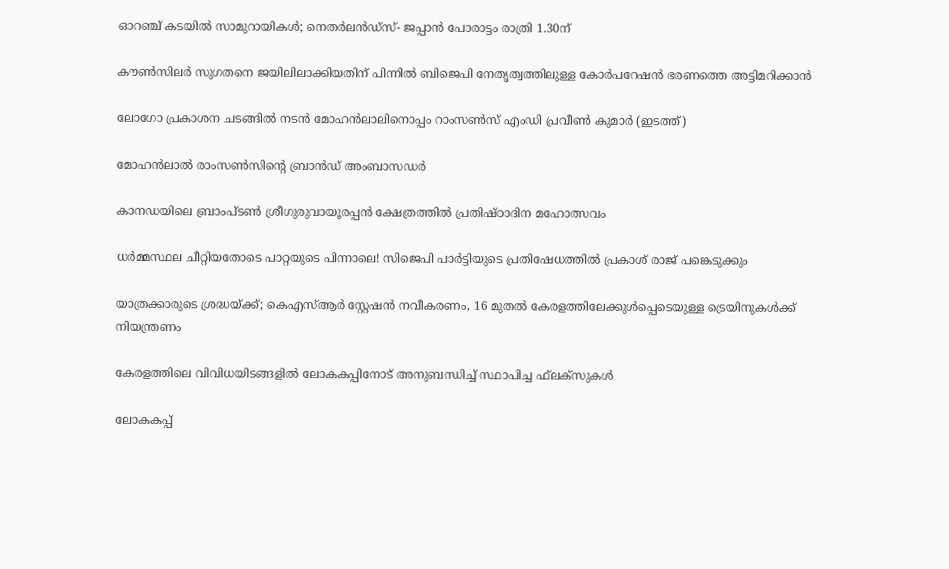ഓറഞ്ച് കടയില്‍ സാമുറായികള്‍; നെതര്‍ലന്‍ഡ്സ്- ജപ്പാന്‍ പോരാട്ടം രാത്രി 1.30ന്

കൗണ്‍സിലര്‍ സുഗതനെ ജയിലിലാക്കിയതിന് പിന്നില്‍ ബിജെപി നേതൃത്വത്തിലുള്ള കോര്‍പറേഷന്‍ ഭരണത്തെ അട്ടിമറിക്കാന്‍

ലോഗോ പ്രകാശന ചടങ്ങില്‍ നടന്‍ മോഹന്‍ലാലിനൊപ്പം റാംസണ്‍സ് എംഡി പ്രവീണ്‍ കുമാര്‍ (ഇടത്ത്)

മോഹന്‍ലാല്‍ രാംസണ്‍സിന്റെ ബ്രാന്‍ഡ് അംബാസഡര്‍

കാനഡയിലെ ബ്രാംപ്ടണ്‍ ശ്രീഗുരുവായൂരപ്പന്‍ ക്ഷേത്രത്തില്‍ പ്രതിഷ്ഠാദിന മഹോത്സവം

ധർമ്മസ്ഥല ചീറ്റിയതോടെ പാറ്റയുടെ പിന്നാലെ! സിജെപി പാർട്ടിയുടെ പ്രതിഷേധത്തിൽ പ്രകാശ് രാജ് പങ്കെടുക്കും

യാത്രക്കാരുടെ ശ്രദ്ധയ്‌ക്ക്; കെഎസ്ആർ സ്റ്റേഷൻ നവീകരണം, 16 മുതൽ കേരളത്തിലേക്കുൾപ്പെടെയുള്ള ട്രെയിനുകൾക്ക് നിയന്ത്രണം

കേരളത്തിലെ വിവിധയിടങ്ങളില്‍ ലോകകപ്പിനോട് അനുബന്ധിച്ച് സ്ഥാപിച്ച ഫ്‌ലക്‌സുകള്‍

ലോകകപ്പ്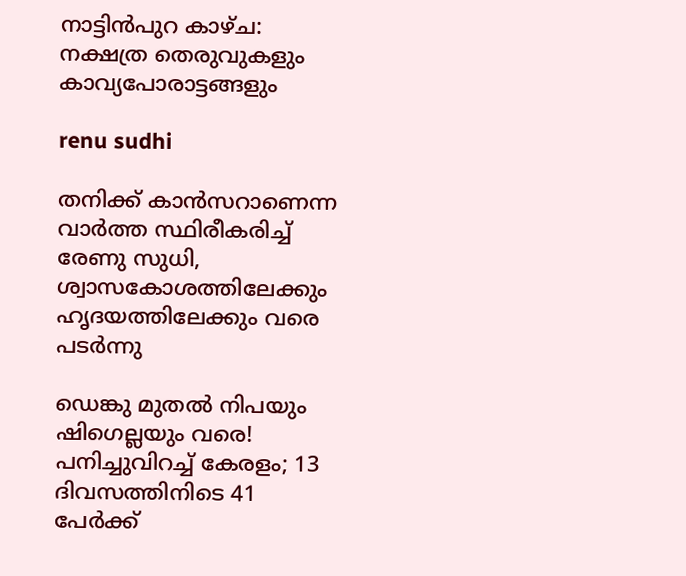നാട്ടിന്‍പുറ കാഴ്ച: നക്ഷത്ര തെരുവുകളും കാവ്യപോരാട്ടങ്ങളും

renu sudhi

തനിക്ക് കാൻസറാണെന്ന വാർത്ത സ്ഥിരീകരിച്ച് രേണു സുധി, ശ്വാസകോശത്തിലേക്കും ഹൃദയത്തിലേക്കും വരെ പടർന്നു

ഡെങ്കു മുതൽ നിപയും ഷിഗെല്ലയും വരെ! പനിച്ചുവിറച്ച് കേരളം; 13 ദിവസത്തിനിടെ 41 പേർക്ക്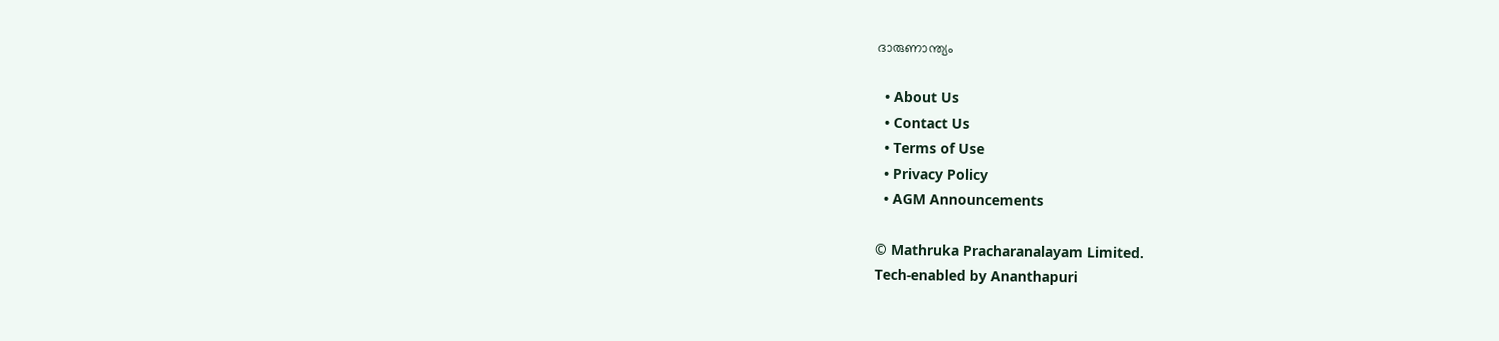ദാരുണാന്ത്യം

  • About Us
  • Contact Us
  • Terms of Use
  • Privacy Policy
  • AGM Announcements

© Mathruka Pracharanalayam Limited.
Tech-enabled by Ananthapuri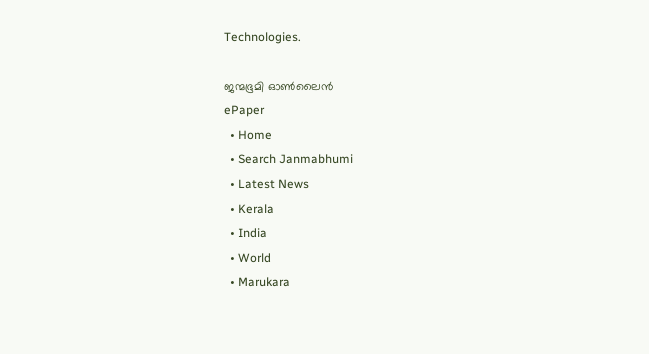Technologies.

ജന്മഭൂമി ഓണ്‍ലൈന്‍
ePaper
  • Home
  • Search Janmabhumi
  • Latest News
  • Kerala
  • India
  • World
  • Marukara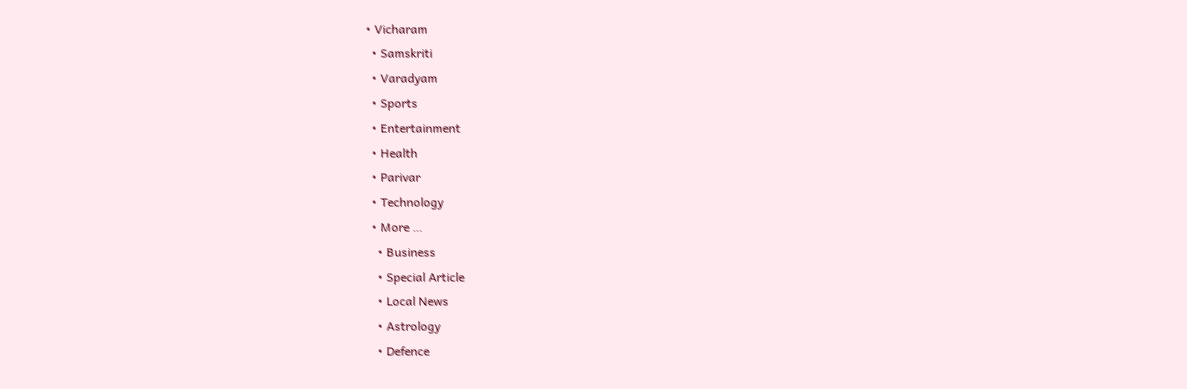• Vicharam
  • Samskriti
  • Varadyam
  • Sports
  • Entertainment
  • Health
  • Parivar
  • Technology
  • More …
    • Business
    • Special Article
    • Local News
    • Astrology
    • Defence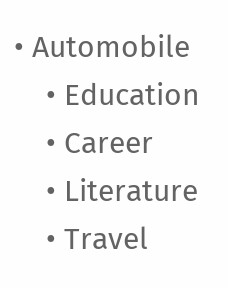• Automobile
    • Education
    • Career
    • Literature
    • Travel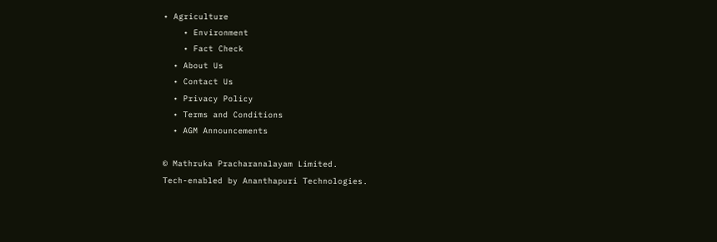• Agriculture
    • Environment
    • Fact Check
  • About Us
  • Contact Us
  • Privacy Policy
  • Terms and Conditions
  • AGM Announcements

© Mathruka Pracharanalayam Limited.
Tech-enabled by Ananthapuri Technologies.